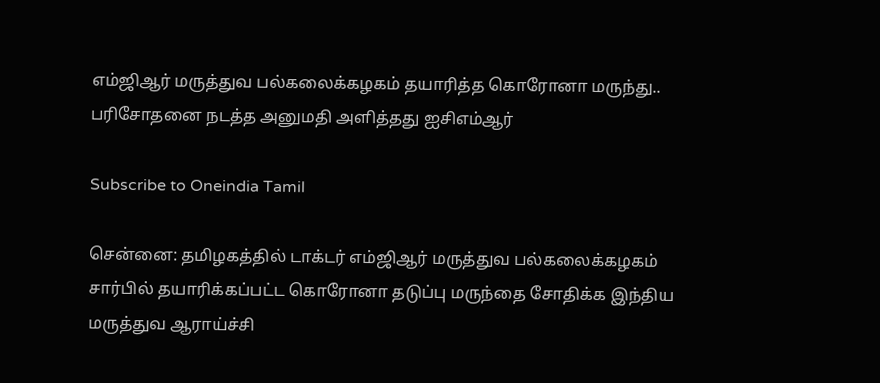எம்ஜிஆர் மருத்துவ பல்கலைக்கழகம் தயாரித்த கொரோனா மருந்து.. பரிசோதனை நடத்த அனுமதி அளித்தது ஐசிஎம்ஆர்

Subscribe to Oneindia Tamil

சென்னை: தமிழகத்தில் டாக்டர் எம்ஜிஆர் மருத்துவ பல்கலைக்கழகம் சார்பில் தயாரிக்கப்பட்ட கொரோனா தடுப்பு மருந்தை சோதிக்க இந்திய மருத்துவ ஆராய்ச்சி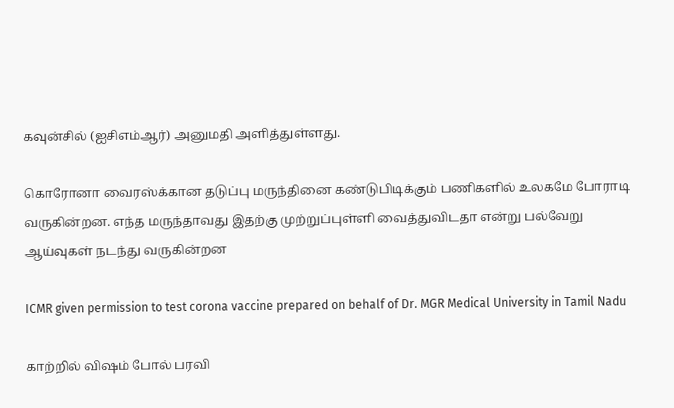கவுன்சில் (ஐசிஎம்ஆர்) அனுமதி அளித்துள்ளது.

கொரோனா வைரஸ்க்கான தடுப்பு மருந்தினை கண்டுபிடிக்கும் பணிகளில் உலகமே போராடி வருகின்றன. எந்த மருந்தாவது இதற்கு முற்றுப்புள்ளி வைத்துவிடதா என்று பல்வேறு ஆய்வுகள் நடந்து வருகின்றன

ICMR given permission to test corona vaccine prepared on behalf of Dr. MGR Medical University in Tamil Nadu

காற்றில் விஷம் போல் பரவி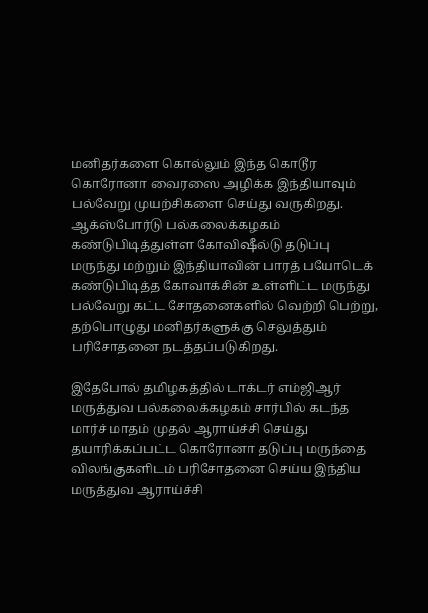மனிதர்களை கொல்லும் இந்த கொடூர கொரோனா வைரஸை அழிக்க இந்தியாவும் பல்வேறு முயற்சிகளை செய்து வருகிறது. ஆக்ஸ்போர்டு பல்கலைக்கழகம் கண்டுபிடித்துள்ள கோவிஷீல்டு தடுப்பு மருந்து மற்றும் இந்தியாவின் பாரத் பயோடெக் கண்டுபிடித்த கோவாக்சின் உள்ளிட்ட மருந்து பல்வேறு கட்ட சோதனைகளில் வெற்றி பெற்று, தற்பொழுது மனிதர்களுக்கு செலுத்தும் பரிசோதனை நடத்தப்படுகிறது.

இதேபோல் தமிழகத்தில் டாக்டர் எம்ஜிஆர் மருத்துவ பல்கலைக்கழகம் சார்பில் கடந்த மார்ச் மாதம் முதல் ஆராய்ச்சி செய்து தயாரிக்கப்பட்ட கொரோனா தடுப்பு மருந்தை விலங்குகளிடம் பரிசோதனை செய்ய இந்திய மருத்துவ ஆராய்ச்சி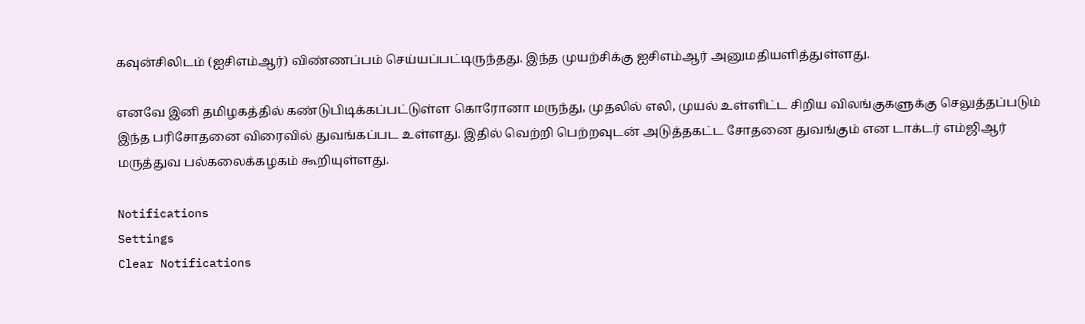கவுன்சிலிடம் (ஐசிஎம்ஆர்) விண்ணப்பம் செய்யப்பட்டிருந்தது. இந்த முயற்சிக்கு ஐசிஎம்ஆர் அனுமதியளித்துள்ளது.

எனவே இனி தமிழகத்தில் கண்டுபிடிக்கப்பட்டுள்ள கொரோனா மருந்து, முதலில் எலி, முயல் உள்ளிட்ட சிறிய விலங்குகளுக்கு செலுத்தப்படும் இந்த பரிசோதனை விரைவில் துவங்கப்பட உள்ளது. இதில் வெற்றி பெற்றவுடன் அடுத்தகட்ட சோதனை துவங்கும் என டாக்டர் எம்ஜிஆர் மருத்துவ பல்கலைக்கழகம் கூறியுள்ளது.

Notifications
Settings
Clear Notifications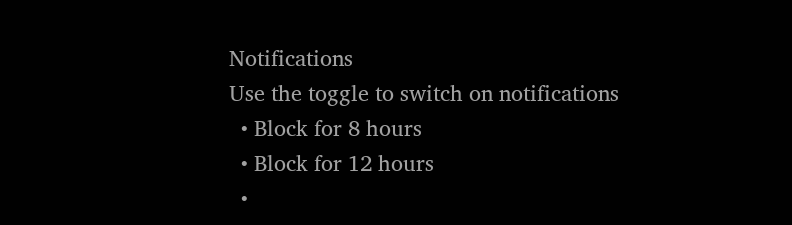Notifications
Use the toggle to switch on notifications
  • Block for 8 hours
  • Block for 12 hours
  •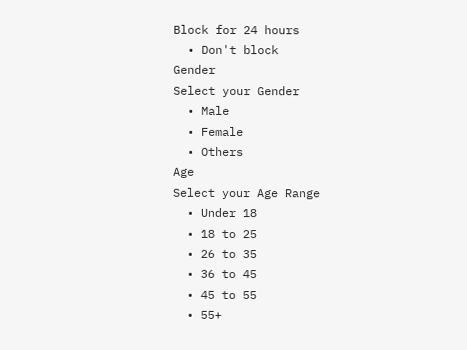Block for 24 hours
  • Don't block
Gender
Select your Gender
  • Male
  • Female
  • Others
Age
Select your Age Range
  • Under 18
  • 18 to 25
  • 26 to 35
  • 36 to 45
  • 45 to 55
  • 55+